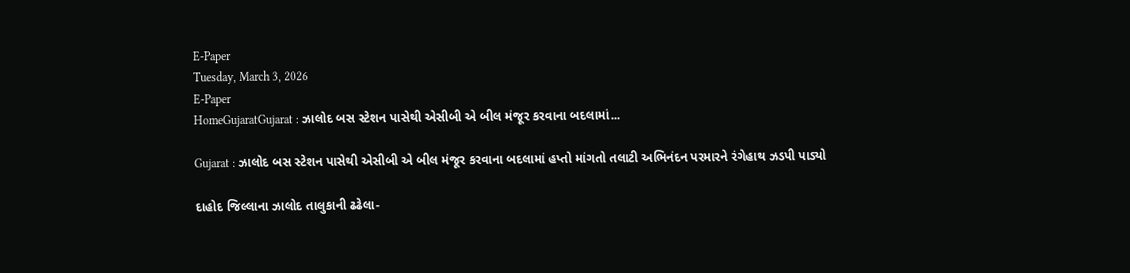E-Paper
Tuesday, March 3, 2026
E-Paper
HomeGujaratGujarat : ઝાલોદ બસ સ્ટેશન પાસેથી એસીબી એ બીલ મંજૂર કરવાના બદલામાં...

Gujarat : ઝાલોદ બસ સ્ટેશન પાસેથી એસીબી એ બીલ મંજૂર કરવાના બદલામાં હપ્તો માંગતો તલાટી અભિનંદન પરમારને રંગેહાથ ઝડપી પાડ્યો

દાહોદ જિલ્લાના ઝાલોદ તાલુકાની ઢઢેલા-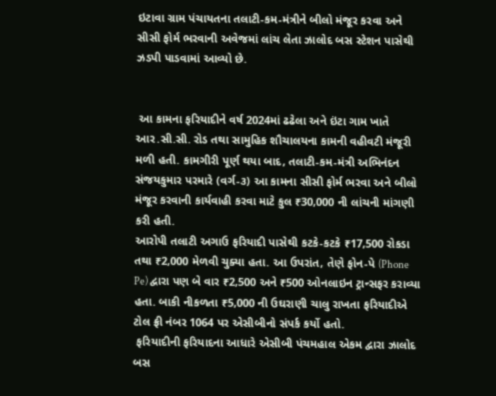ઇટાવા ગ્રામ પંચાયતના તલાટી-કમ-મંત્રીને બીલો મંજૂર કરવા અને સીસી ફોર્મ ભરવાની અવેજમાં લાંચ લેતા ઝાલોદ બસ સ્ટેશન પાસેથી ઝડપી પાડવામાં આવ્યો છે.


 આ કામના ફરિયાદીને વર્ષ 2024માં ઢઢેલા અને ઇંટા ગામ ખાતે આર.સી.સી. રોડ તથા સામુહિક શૌચાલયના કામની વહીવટી મંજૂરી મળી હતી. કામગીરી પૂર્ણ થયા બાદ, તલાટી-કમ-મંત્રી અભિનંદન સંજયકુમાર પરમારે (વર્ગ-૩) આ કામના સીસી ફોર્મ ભરવા અને બીલો મંજૂર કરવાની કાર્યવાહી કરવા માટે કુલ ₹30,000 ની લાંચની માંગણી કરી હતી.
આરોપી તલાટી અગાઉ ફરિયાદી પાસેથી કટકે-કટકે ₹17,500 રોકડા તથા ₹2,000 મેળવી ચુક્યા હતા. આ ઉપરાંત, તેણે ફોન-પે (Phone Pe) દ્વારા પણ બે વાર ₹2,500 અને ₹500 ઓનલાઇન ટ્રાન્સફર કરાવ્યા હતા. બાકી નીકળતા ₹5,000 ની ઉઘરાણી ચાલુ રાખતા ફરિયાદીએ ટોલ ફ્રી નંબર 1064 પર એસીબીનો સંપર્ક કર્યો હતો.
 ફરિયાદીની ફરિયાદના આધારે એસીબી પંચમહાલ એકમ દ્વારા ઝાલોદ બસ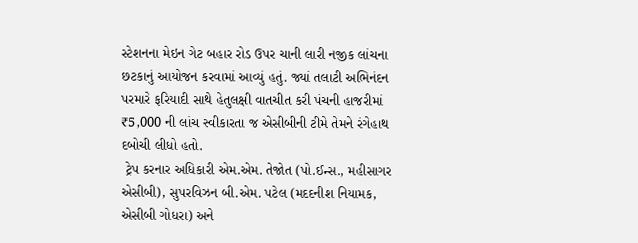સ્ટેશનના મેઇન ગેટ બહાર રોડ ઉપર ચાની લારી નજીક લાંચના છટકાનું આયોજન કરવામાં આવ્યું હતું. જ્યાં તલાટી અભિનંદન પરમારે ફરિયાદી સાથે હેતુલક્ષી વાતચીત કરી પંચની હાજરીમાં ₹5,000 ની લાંચ સ્વીકારતા જ એસીબીની ટીમે તેમને રંગેહાથ દબોચી લીધો હતો.
 ટ્રેપ કરનાર અધિકારી એમ.એમ. તેજોત (પો.ઈન્સ., મહીસાગર એસીબી), સુપરવિઝન બી.એમ. પટેલ (મદદનીશ નિયામક, એસીબી ગોધરા) અને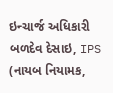ઇન્ચાર્જ અધિકારી બળદેવ દેસાઇ, IPS (નાયબ નિયામક,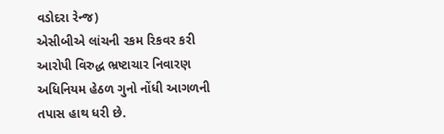વડોદરા રેન્જ)
એસીબીએ લાંચની રકમ રિકવર કરી આરોપી વિરુદ્ધ ભ્રષ્ટાચાર નિવારણ અધિનિયમ હેઠળ ગુનો નોંધી આગળની તપાસ હાથ ધરી છે.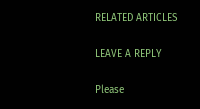RELATED ARTICLES

LEAVE A REPLY

Please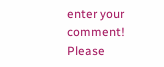enter your comment!
Please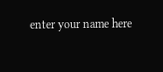enter your name here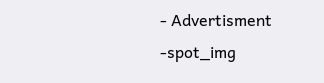- Advertisment -spot_img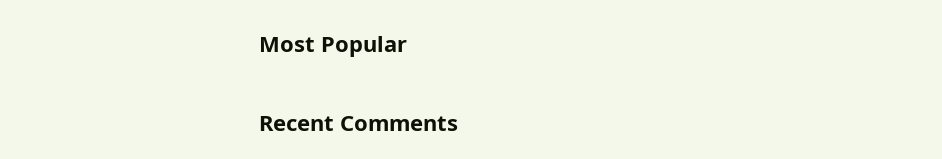Most Popular

Recent Comments